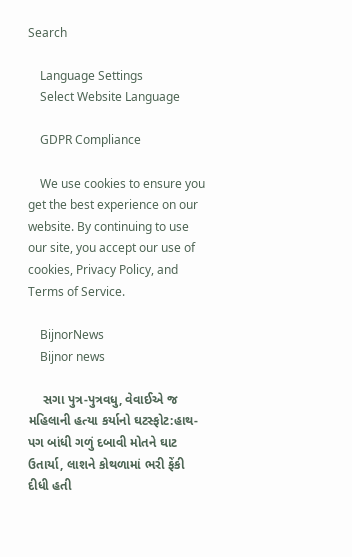Search

    Language Settings
    Select Website Language

    GDPR Compliance

    We use cookies to ensure you get the best experience on our website. By continuing to use our site, you accept our use of cookies, Privacy Policy, and Terms of Service.

    BijnorNews
    Bijnor news

    સગા પુત્ર-પુત્રવધુ, વેવાઈએ જ મહિલાની હત્યા કર્યાનો ઘટસ્ફોટ:હાથ-પગ બાંધી ગળું દબાવી મોતને ઘાટ ઉતાર્યા, લાશને કોથળામાં ભરી ફેંકી દીધી હતી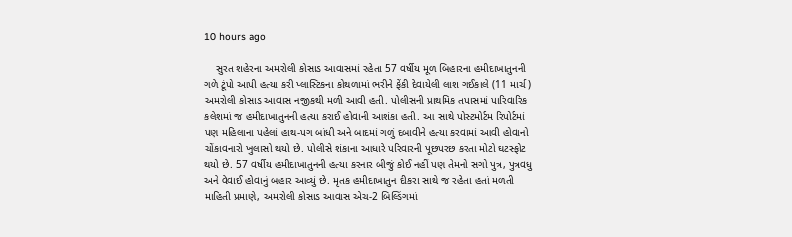10 hours ago

    સુરત શહેરના અમરોલી કોસાડ આવાસમાં રહેતા 57 વર્ષીય મૂળ બિહારના હમીદાખાતુનની ગળે ટૂંપો આપી હત્યા કરી પ્લાસ્ટિકના કોથળામાં ભરીને ફેંકી દેવાયેલી લાશ ગઈકાલે (11 માર્ચ) અમરોલી કોસાડ આવાસ નજીકથી મળી આવી હતી. પોલીસની પ્રાથમિક તપાસમાં પારિવારિક કલેશમાં જ હમીદાખાતુનની હત્યા કરાઈ હોવાની આશંકા હતી. આ સાથે પોસ્ટમોર્ટમ રિપોર્ટમાં પણ મહિલાના પહેલાં હાથ-પગ બાંધી અને બાદમાં ગળું દબાવીને હત્યા કરવામાં આવી હોવાનો ચોંકાવનારો ખુલાસો થયો છે. પોલીસે શંકાના આધારે પરિવારની પૂછપરછ કરતા મોટો ઘટસ્ફોટ થયો છે. 57 વર્ષીય હમીદાખાતુનની હત્યા કરનાર બીજું કોઈ નહીં પણ તેમનો સગો પુત્ર, પુત્રવધુ અને વેવાઈ હોવાનું બહાર આવ્યું છે. મૃતક હમીદાખાતુન દીકરા સાથે જ રહેતા હતાં મળતી માહિતી પ્રમાણે, અમરોલી કોસાડ આવાસ એચ-2 બિલ્ડિંગમાં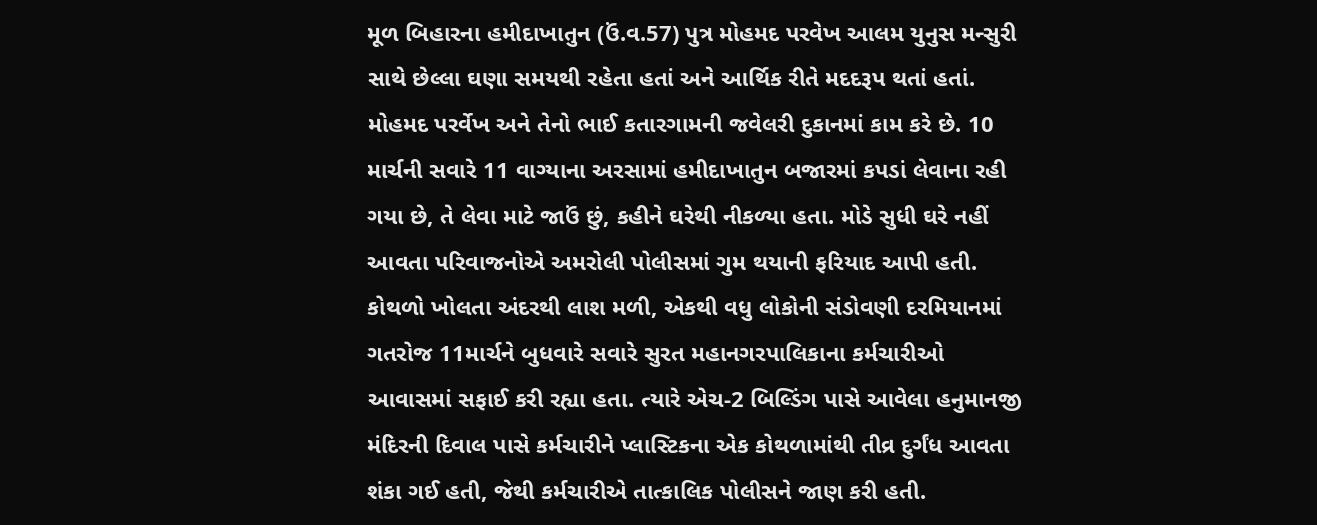મૂળ બિહારના હમીદાખાતુન (ઉં.વ.57) પુત્ર મોહમદ પરવેખ આલમ યુનુસ મન્સુરી સાથે છેલ્લા ઘણા સમયથી રહેતા હતાં અને આર્થિક રીતે મદદરૂપ થતાં હતાં. મોહમદ પરર્વેખ અને તેનો ભાઈ કતારગામની જવેલરી દુકાનમાં કામ કરે છે. 10 માર્ચની સવારે 11 વાગ્યાના અરસામાં હમીદાખાતુન બજારમાં કપડાં લેવાના રહી ગયા છે, તે લેવા માટે જાઉં છું, કહીને ઘરેથી નીકળ્યા હતા. મોડે સુધી ઘરે નહીં આવતા પરિવાજનોએ અમરોલી પોલીસમાં ગુમ થયાની ફરિયાદ આપી હતી. કોથળો ખોલતા અંદરથી લાશ મળી, એકથી વધુ લોકોની સંડોવણી દરમિયાનમાં ગતરોજ 11માર્ચને બુધવારે સવારે સુરત મહાનગરપાલિકાના કર્મચારીઓ આવાસમાં સફાઈ કરી રહ્યા હતા. ત્યારે એચ-2 બિલ્ડિંગ પાસે આવેલા હનુમાનજી મંદિરની દિવાલ પાસે કર્મચારીને પ્લાસ્ટિકના એક કોથળામાંથી તીવ્ર દુર્ગંધ આવતા શંકા ગઈ હતી, જેથી કર્મચારીએ તાત્કાલિક પોલીસને જાણ કરી હતી.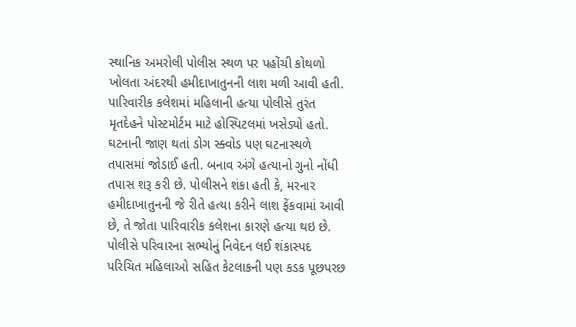સ્થાનિક અમરોલી પોલીસ સ્થળ પર પહોંચી કોથળો ખોલતા અંદરથી હમીદાખાતુનની લાશ મળી આવી હતી. પારિવારીક કલેશમાં મહિલાની હત્યા પોલીસે તુરંત મૃતદેહને પોસ્ટમોર્ટમ માટે હોસ્પિટલમાં ખસેડ્યો હતો. ઘટનાની જાણ થતાં ડોગ સ્ક્વોડ પણ ઘટનાસ્થળે તપાસમાં જોડાઈ હતી. બનાવ અંગે હત્યાનો ગુનો નોંધી તપાસ શરૂ કરી છે. પોલીસને શંકા હતી કે, મરનાર હમીદાખાતુનની જે રીતે હત્યા કરીને લાશ ફેંકવામાં આવી છે, તે જોતા પારિવારીક કલેશના કારણે હત્યા થઇ છે. પોલીસે પરિવારના સભ્યોનું નિવેદન લઈ શંકાસ્પદ પરિચિત મહિલાઓ સહિત કેટલાકની પણ કડક પૂછપરછ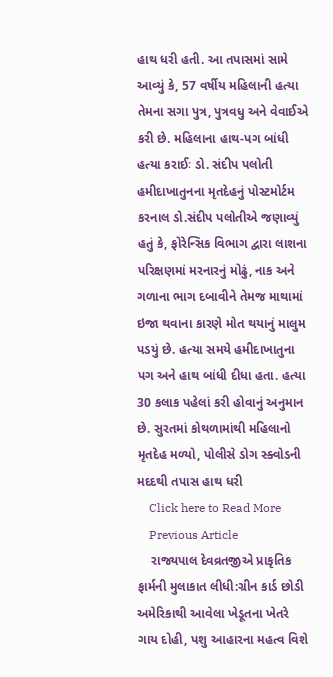હાથ ધરી હતી. આ તપાસમાં સામે આવ્યું કે, 57 વર્ષીય મહિલાની હત્યા તેમના સગા પુત્ર, પુત્રવધુ અને વેવાઈએ કરી છે. મહિલાના હાથ-પગ બાંધી હત્યા કરાઈઃ ડો. સંદીપ પલોતી હમીદાખાતુનના મૃતદેહનું પોસ્ટમોર્ટમ કરનાલ ડો.સંદીપ પલોતીએ જણાવ્યું હતું કે, ફોરેન્સિક વિભાગ દ્વારા લાશના પરિક્ષણમાં મરનારનું મોઢું, નાક અને ગળાના ભાગ દબાવીને તેમજ માથામાં ઇજા થવાના કારણે મોત થયાનું માલુમ પડયું છે. હત્યા સમયે હમીદાખાતુના પગ અને હાથ બાંધી દીધા હતા. હત્યા 30 કલાક પહેલાં કરી હોવાનું અનુમાન છે. સુરતમાં કોથળામાંથી મહિલાનો મૃતદેહ મળ્યો, પોલીસે ડોગ સ્ક્વોડની મદદથી તપાસ હાથ ધરી
    Click here to Read More
    Previous Article
    રાજ્યપાલ દેવવ્રતજીએ પ્રાકૃતિક ફાર્મની મુલાકાત લીધી:ગ્રીન કાર્ડ છોડી અમેરિકાથી આવેલા ખેડૂતના ખેતરે ગાય દોહી, પશુ આહારના મહત્વ વિશે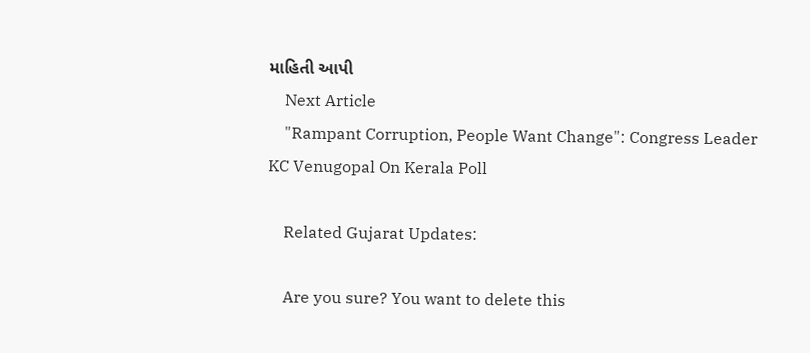માહિતી આપી
    Next Article
    "Rampant Corruption, People Want Change": Congress Leader KC Venugopal On Kerala Poll

    Related Gujarat Updates:

    Are you sure? You want to delete this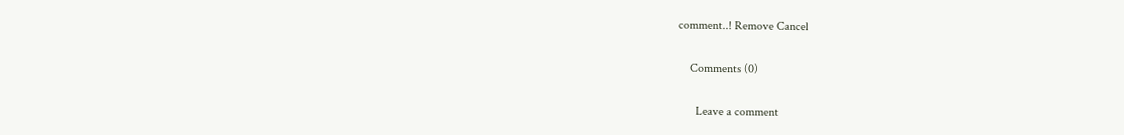comment..! Remove Cancel

    Comments (0)

      Leave a comment